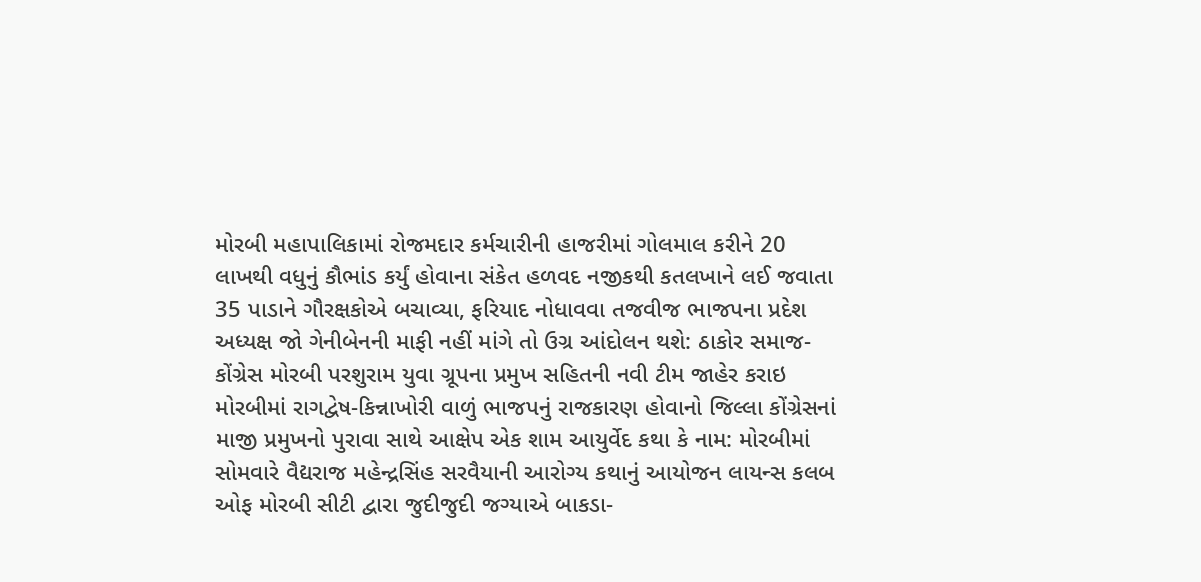મોરબી મહાપાલિકામાં રોજમદાર કર્મચારીની હાજરીમાં ગોલમાલ કરીને 20 લાખથી વધુનું કૌભાંડ કર્યું હોવાના સંકેત હળવદ નજીકથી કતલખાને લઈ જવાતા 35 પાડાને ગૌરક્ષકોએ બચાવ્યા, ફરિયાદ નોધાવવા તજવીજ ભાજપના પ્રદેશ અધ્યક્ષ જો ગેનીબેનની માફી નહીં માંગે તો ઉગ્ર આંદોલન થશે: ઠાકોર સમાજ-કોંગ્રેસ મોરબી પરશુરામ યુવા ગ્રૂપના પ્રમુખ સહિતની નવી ટીમ જાહેર કરાઇ મોરબીમાં રાગદ્વેષ-કિન્નાખોરી વાળું ભાજપનું રાજકારણ હોવાનો જિલ્લા કોંગ્રેસનાં માજી પ્રમુખનો પુરાવા સાથે આક્ષેપ એક શામ આયુર્વેદ કથા કે નામ: મોરબીમાં સોમવારે વૈદ્યરાજ મહેન્દ્રસિંહ સરવૈયાની આરોગ્ય કથાનું આયોજન લાયન્સ કલબ ઓફ મોરબી સીટી દ્વારા જુદીજુદી જગ્યાએ બાકડા-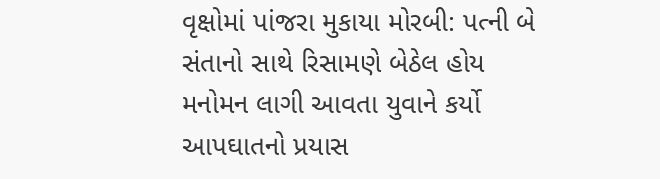વૃક્ષોમાં પાંજરા મુકાયા મોરબી: પત્ની બે સંતાનો સાથે રિસામણે બેઠેલ હોય મનોમન લાગી આવતા યુવાને કર્યો આપઘાતનો પ્રયાસ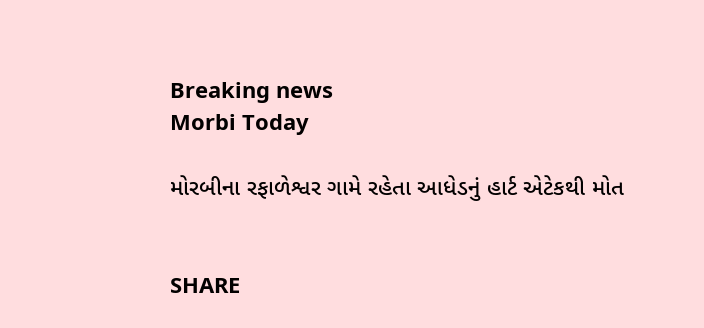Breaking news
Morbi Today

મોરબીના રફાળેશ્વર ગામે રહેતા આધેડનું હાર્ટ એટેકથી મોત


SHARE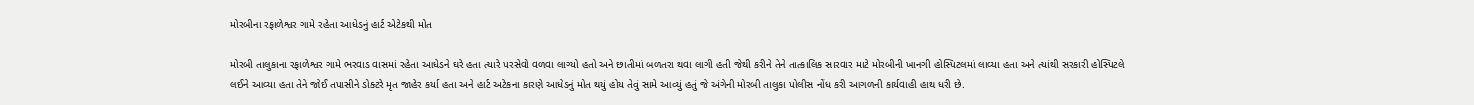મોરબીના રફાળેશ્વર ગામે રહેતા આધેડનું હાર્ટ એટેકથી મોત

મોરબી તાલુકાના રફાળેશ્વર ગામે ભરવાડ વાસમાં રહેતા આધેડને ઘરે હતા ત્યારે પરસેવો વળવા લાગ્યો હતો અને છાતીમાં બળતરા થવા લાગી હતી જેથી કરીને તેને તાત્કાલિક સારવાર માટે મોરબીની ખાનગી હોસ્પિટલમાં લાવ્યા હતા અને ત્યાંથી સરકારી હોસ્પિટલે લઈને આવ્યા હતા તેને જોઈ તપાસીને ડોક્ટરે મૃત જાહેર કર્યા હતા અને હાર્ટ અટેકના કારણે આધેડનું મોત થયું હોય તેવું સામે આવ્યું હતું જે અંગેની મોરબી તાલુકા પોલીસ નોંધ કરી આગળની કાર્યવાહી હાથ ધરી છે.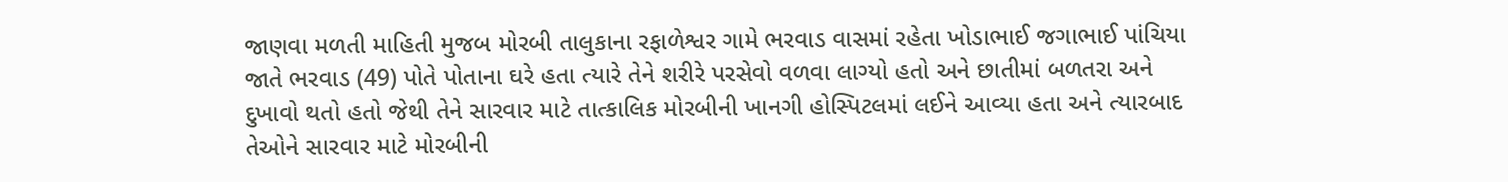જાણવા મળતી માહિતી મુજબ મોરબી તાલુકાના રફાળેશ્વર ગામે ભરવાડ વાસમાં રહેતા ખોડાભાઈ જગાભાઈ પાંચિયા જાતે ભરવાડ (49) પોતે પોતાના ઘરે હતા ત્યારે તેને શરીરે પરસેવો વળવા લાગ્યો હતો અને છાતીમાં બળતરા અને દુખાવો થતો હતો જેથી તેને સારવાર માટે તાત્કાલિક મોરબીની ખાનગી હોસ્પિટલમાં લઈને આવ્યા હતા અને ત્યારબાદ તેઓને સારવાર માટે મોરબીની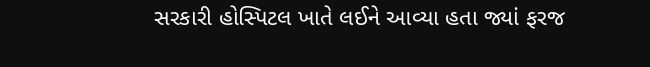સરકારી હોસ્પિટલ ખાતે લઈને આવ્યા હતા જ્યાં ફરજ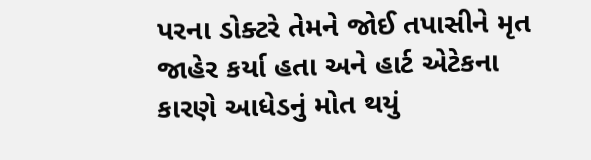પરના ડોક્ટરે તેમને જોઈ તપાસીને મૃત જાહેર કર્યા હતા અને હાર્ટ એટેકના કારણે આધેડનું મોત થયું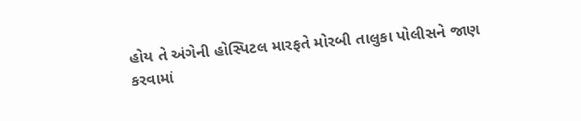હોય તે અંગેની હોસ્પિટલ મારફતે મોરબી તાલુકા પોલીસને જાણ કરવામાં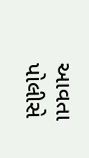આવતા પોલીસે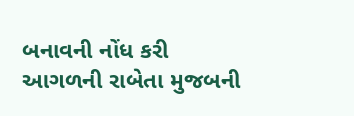બનાવની નોંધ કરી આગળની રાબેતા મુજબની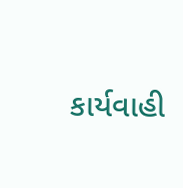કાર્યવાહી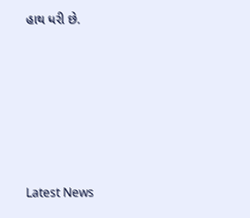હાથ ધરી છે.






Latest News